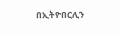በኢትዮበርሊን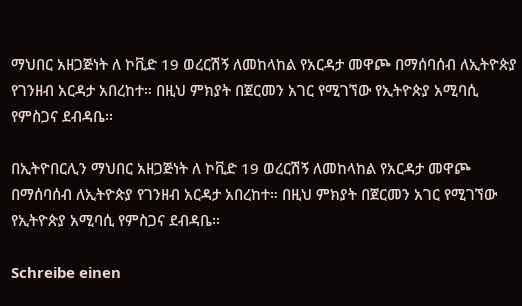ማህበር አዘጋጅነት ለ ኮቪድ 19 ወረርሽኝ ለመከላከል የአርዳታ መዋጮ በማሰባሰብ ለኢትዮጵያ የገንዘብ አርዳታ አበረከተ። በዚህ ምክያት በጀርመን አገር የሚገኘው የኢትዮጵያ አሚባሲ የምስጋና ደብዳቤ፡፡

በኢትዮበርሊን ማህበር አዘጋጅነት ለ ኮቪድ 19 ወረርሽኝ ለመከላከል የአርዳታ መዋጮ በማሰባሰብ ለኢትዮጵያ የገንዘብ አርዳታ አበረከተ። በዚህ ምክያት በጀርመን አገር የሚገኘው የኢትዮጵያ አሚባሲ የምስጋና ደብዳቤ፡፡

Schreibe einen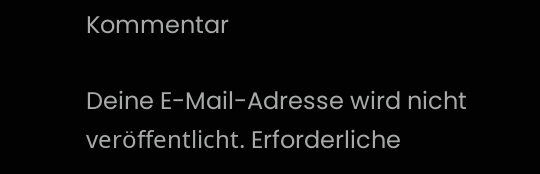Kommentar

Deine E-Mail-Adresse wird nicht veröffentlicht. Erforderliche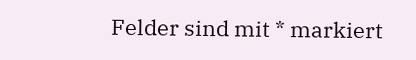Felder sind mit * markiert